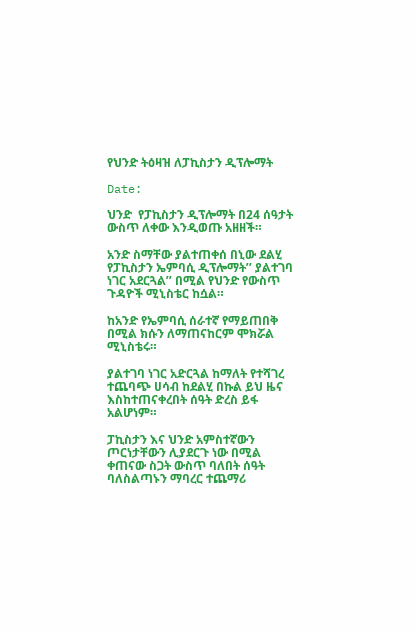የህንድ ትዕዛዝ ለፓኪስታን ዲፕሎማት

Date:

ህንድ  የፓኪስታን ዲፕሎማት በ24 ሰዓታት ውስጥ ለቀው እንዲወጡ አዘዘች።

አንድ ስማቸው ያልተጠቀሰ በኒው ደልሂ  የፓኪስታን ኤምባሲ ዲፕሎማት’’ ያልተገባ ነገር አደርጓል’’ በሚል የህንድ የውስጥ ጉዳዮች ሚኒስቴር ከሷል።

ከአንድ የኤምባሲ ሰራተኛ የማይጠበቅ በሚል ክሱን ለማጠናከርም ሞክሯል ሚኒስቴሩ።

ያልተገባ ነገር አድርጓል ከማለት የተሻገረ  ተጨባጭ ሀሳብ ከደልሂ በኩል ይህ ዜና እስከተጠናቀረበት ሰዓት ድረስ ይፋ አልሆነም።

ፓኪስታን እና ህንድ አምስተኛውን ጦርነታቸውን ሊያደርጉ ነው በሚል ቀጠናው ስጋት ውስጥ ባለበት ሰዓት ባለስልጣኑን ማባረር ተጨማሪ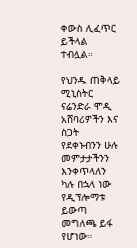ቀውስ ሊፈጥር ይችላል ተብሏል።

የህንዱ ጠቅላይ ሚኒስትር ናሬንድራ ሞዲ አሸባሪዎችን እና ስጋት የደቀኑብንን ሁሉ መምታታችንን እንቀጥላለን ካሉ በኋላ ነው  የዲፕሎማቱ ይውጣ መግለጫ ይፋ የሆነው።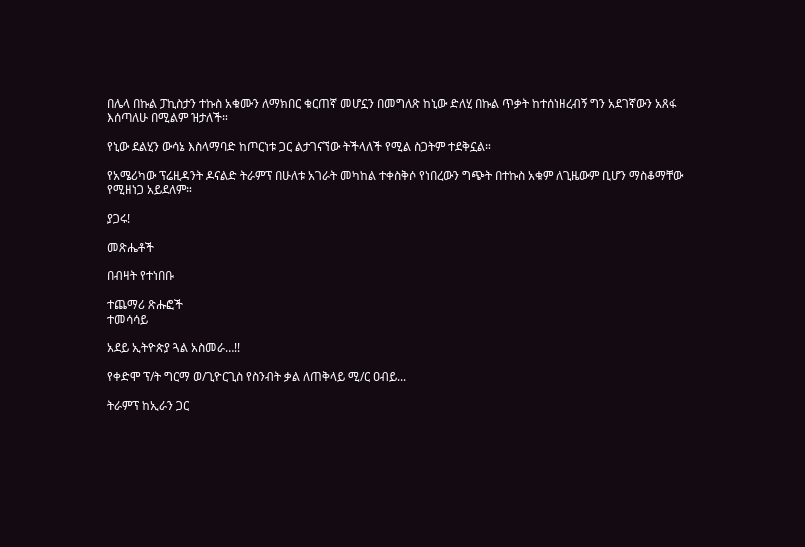በሌላ በኩል ፓኪስታን ተኩስ አቁሙን ለማክበር ቁርጠኛ መሆኗን በመግለጽ ከኒው ድለሂ በኩል ጥቃት ከተሰነዘረብኝ ግን አደገኛውን አጸፋ እሰጣለሁ በሚልም ዝታለች።

የኒው ደልሂን ውሳኔ እስላማባድ ከጦርነቱ ጋር ልታገናኘው ትችላለች የሚል ስጋትም ተደቅኗል።

የአሜሪካው ፕሬዚዳንት ዶናልድ ትራምፕ በሁለቱ አገራት መካከል ተቀስቅሶ የነበረውን ግጭት በተኩስ አቁም ለጊዜውም ቢሆን ማስቆማቸው የሚዘነጋ አይደለም።

ያጋሩ!

መጽሔቶች

በብዛት የተነበቡ

ተጨማሪ ጽሑፎች
ተመሳሳይ

አደይ ኢትዮጵያ ጓል አስመራ…!!

የቀድሞ ፕ/ት ግርማ ወ/ጊዮርጊስ የስንብት ቃል ለጠቅላይ ሚ/ር ዐብይ...

ትራምፕ ከኢራን ጋር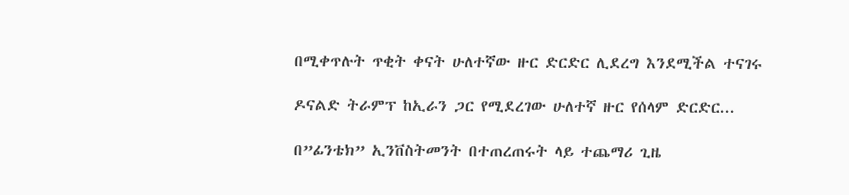በሚቀጥሉት ጥቂት ቀናት ሁለተኛው ዙር ድርድር ሊደረግ እንደሚችል ተናገሩ

ዶናልድ ትራምፕ ከኢራን ጋር የሚደረገው ሁለተኛ ዙር የሰላም ድርድር...

በ”ፊንቴክ” ኢንቨስትመንት በተጠረጠሩት ላይ ተጨማሪ ጊዜ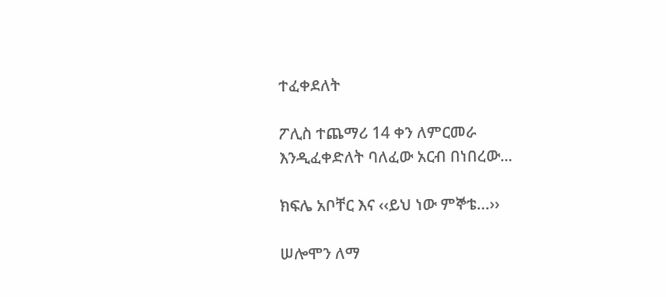ተፈቀደለት

ፖሊስ ተጨማሪ 14 ቀን ለምርመራ እንዲፈቀድለት ባለፈው አርብ በነበረው...

ክፍሌ አቦቸር እና ‹‹ይህ ነው ምኞቴ…››

ሠሎሞን ለማ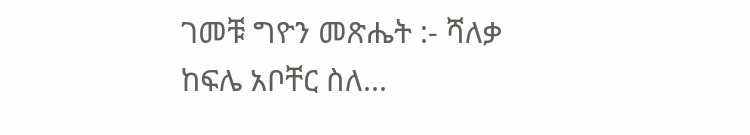ገመቹ ግዮን መጽሔት :- ሻለቃ ከፍሌ አቦቸር ስለ...